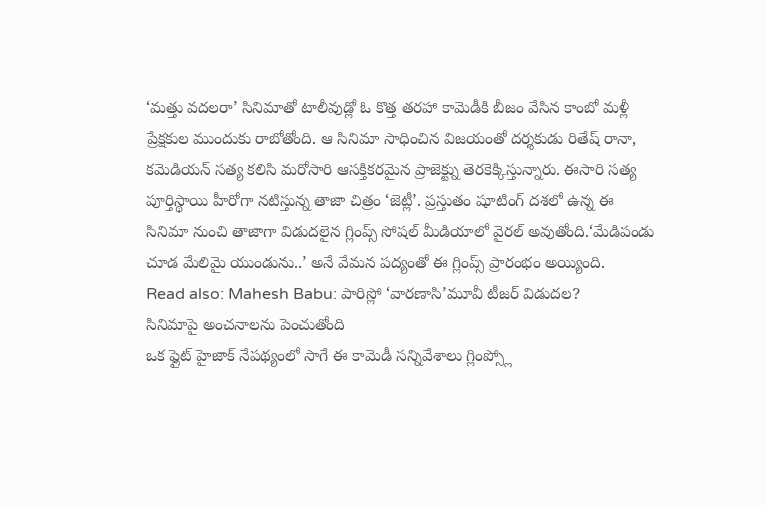‘మత్తు వదలరా’ సినిమాతో టాలీవుడ్లో ఓ కొత్త తరహా కామెడీకి బీజం వేసిన కాంబో మళ్లీ ప్రేక్షకుల ముందుకు రాబోతోంది. ఆ సినిమా సాధించిన విజయంతో దర్శకుడు రితేష్ రానా, కమెడియన్ సత్య కలిసి మరోసారి ఆసక్తికరమైన ప్రాజెక్ట్ను తెరకెక్కిస్తున్నారు. ఈసారి సత్య పూర్తిస్థాయి హీరోగా నటిస్తున్న తాజా చిత్రం ‘జెట్లీ’. ప్రస్తుతం షూటింగ్ దశలో ఉన్న ఈ సినిమా నుంచి తాజాగా విడుదలైన గ్లింప్స్ సోషల్ మీడియాలో వైరల్ అవుతోంది.‘మేడిపండు చూడ మేలిమై యుండును..’ అనే వేమన పద్యంతో ఈ గ్లింప్స్ ప్రారంభం అయ్యింది.
Read also: Mahesh Babu: పారిస్లో ‘వారణాసి’మూవీ టీజర్ విడుదల?
సినిమాపై అంచనాలను పెంచుతోంది
ఒక ఫ్లైట్ హైజాక్ నేపథ్యంలో సాగే ఈ కామెడీ సన్నివేశాలు గ్లింప్స్లో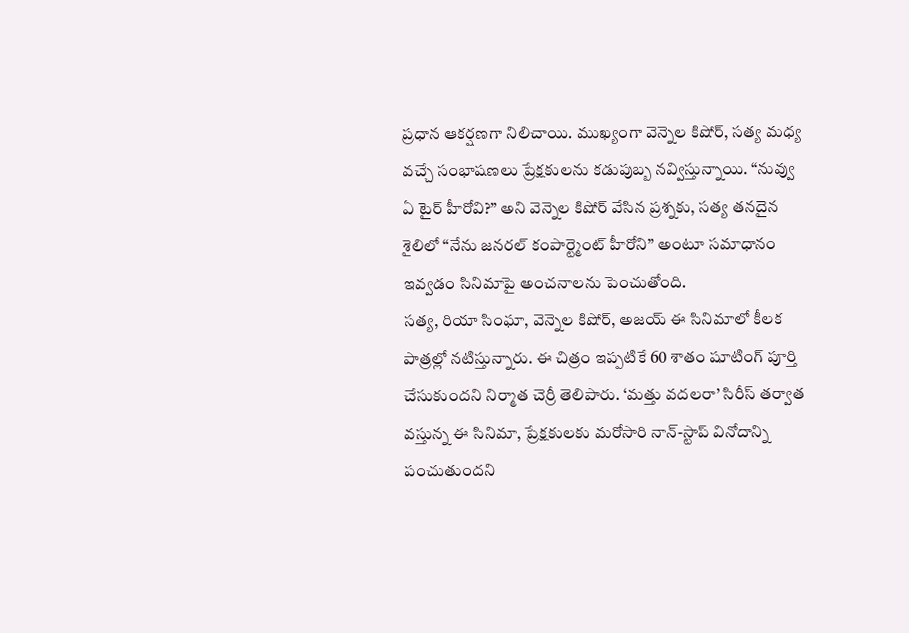ప్రధాన ఆకర్షణగా నిలిచాయి. ముఖ్యంగా వెన్నెల కిషోర్, సత్య మధ్య వచ్చే సంభాషణలు ప్రేక్షకులను కడుపుబ్బ నవ్విస్తున్నాయి. “నువ్వు ఏ టైర్ హీరోవి?” అని వెన్నెల కిషోర్ వేసిన ప్రశ్నకు, సత్య తనదైన శైలిలో “నేను జనరల్ కంపార్ట్మెంట్ హీరోని” అంటూ సమాధానం ఇవ్వడం సినిమాపై అంచనాలను పెంచుతోంది.
సత్య, రియా సింఘా, వెన్నెల కిషోర్, అజయ్ ఈ సినిమాలో కీలక పాత్రల్లో నటిస్తున్నారు. ఈ చిత్రం ఇప్పటికే 60 శాతం షూటింగ్ పూర్తి చేసుకుందని నిర్మాత చెర్రీ తెలిపారు. ‘మత్తు వదలరా’ సిరీస్ తర్వాత వస్తున్న ఈ సినిమా, ప్రేక్షకులకు మరోసారి నాన్-స్టాప్ వినోదాన్ని పంచుతుందని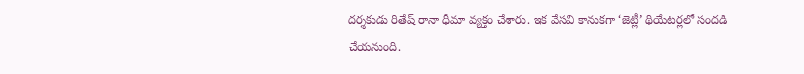దర్శకుడు రితేష్ రానా ధీమా వ్యక్తం చేశారు. ఇక వేసవి కానుకగా ‘జెట్లీ’ థియేటర్లలో సందడి చేయనుంది.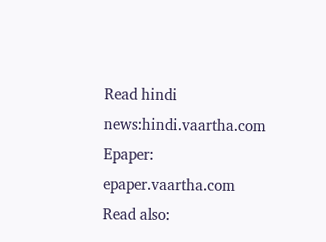Read hindi news:hindi.vaartha.com
Epaper: epaper.vaartha.com
Read also: